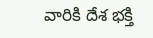వారికి దేశ భక్తి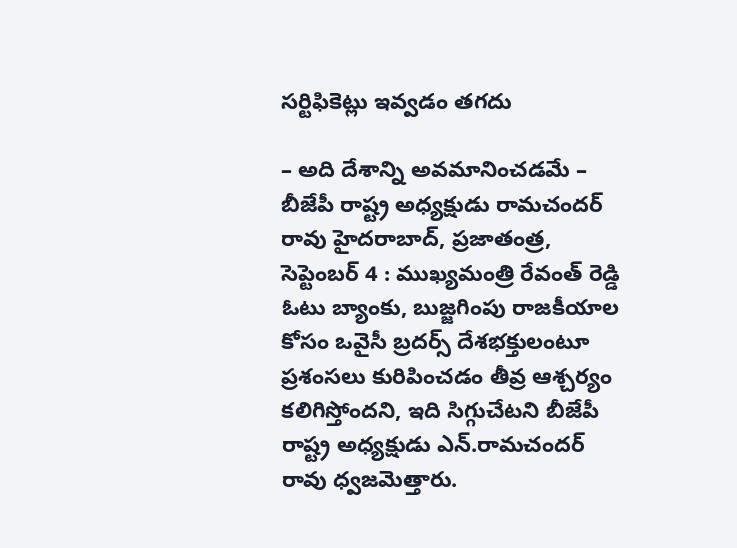సర్టిఫికెట్లు ఇవ్వడం తగదు

– అది దేశాన్ని అవమానించడమే – బీజేపీ రాష్ట్ర అధ్యక్షుడు రామచందర్ రావు హైదరాబాద్, ప్రజాతంత్ర, సెప్టెంబర్ 4 : ముఖ్యమంత్రి రేవంత్ రెడ్డి ఓటు బ్యాంకు, బుజ్జగింపు రాజకీయాల కోసం ఒవైసీ బ్రదర్స్ దేశభక్తులంటూ ప్రశంసలు కురిపించడం తీవ్ర ఆశ్చర్యం కలిగిస్తోందని, ఇది సిగ్గుచేటని బీజేపీ రాష్ట్ర అధ్యక్షుడు ఎన్.రామచందర్ రావు ధ్వజమెత్తారు.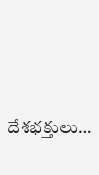దేశభక్తులు…